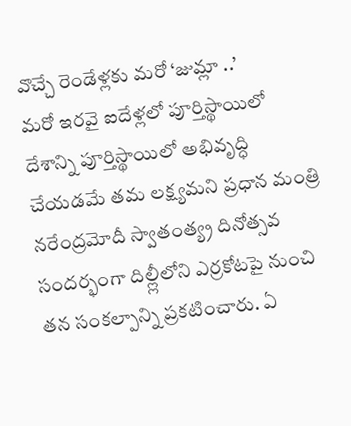వొచ్చే రెండేళ్లకు మరో ‘జుమ్లా ..’
మరో ఇరవై ఐదేళ్లలో పూర్తిస్థాయిలో దేశాన్ని పూర్తిస్థాయిలో అభివృద్ధి చేయడమే తమ లక్ష్యమని ప్రధాన మంత్రి నరేంద్రమోదీ స్వాతంత్య్ర దినోత్సవ సందర్భంగా దిల్ల్లీలోని ఎర్రకోటపై నుంచి తన సంకల్పాన్ని ప్రకటించారు. ఏ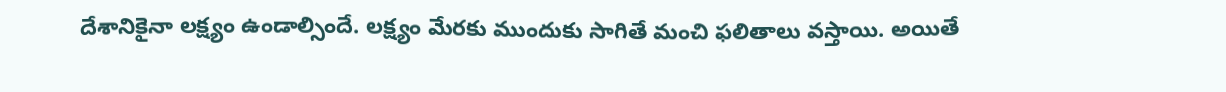దేశానికైనా లక్ష్యం ఉండాల్సిందే. లక్ష్యం మేరకు ముందుకు సాగితే మంచి ఫలితాలు వస్తాయి. అయితే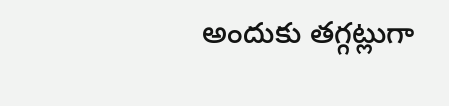అందుకు తగ్గట్లుగా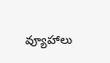వ్యూహాలు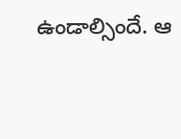ఉండాల్సిందే. ఆ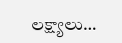లక్ష్యాలు…